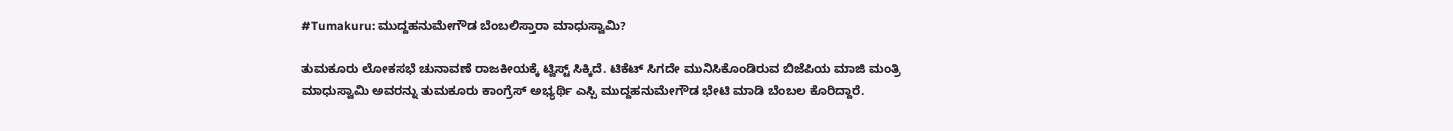#Tumakuru: ಮುದ್ದಹನುಮೇಗೌಡ ಬೆಂಬಲಿಸ್ತಾರಾ ಮಾಧುಸ್ವಾಮಿ?

ತುಮಕೂರು ಲೋಕಸಭೆ ಚುನಾವಣೆ ರಾಜಕೀಯಕ್ಕೆ ಟ್ವಿಸ್ಟ್ ಸಿಕ್ಕಿದೆ. ಟಿಕೆಟ್ ಸಿಗದೇ ಮುನಿಸಿಕೊಂಡಿರುವ ಬಿಜೆಪಿಯ ಮಾಜಿ ಮಂತ್ರಿ ಮಾಧುಸ್ವಾಮಿ ಅವರನ್ನು ತುಮಕೂರು ಕಾಂಗ್ರೆಸ್ ಅಭ್ಯರ್ಥಿ ಎಸ್ಪಿ ಮುದ್ದಹನುಮೇಗೌಡ ಭೇಟಿ ಮಾಡಿ ಬೆಂಬಲ ಕೊರಿದ್ದಾರೆ.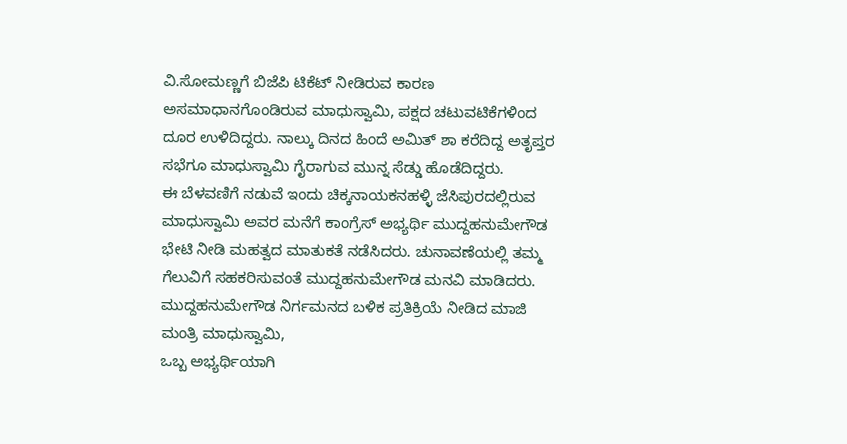ವಿ.ಸೋಮಣ್ಣಗೆ ಬಿಜೆಪಿ ಟಿಕೆಟ್ ನೀಡಿರುವ ಕಾರಣ ಅಸಮಾಧಾನಗೊಂಡಿರುವ ಮಾಧುಸ್ವಾಮಿ, ಪಕ್ಷದ ಚಟುವಟಿಕೆಗಳಿಂದ ದೂರ ಉಳಿದಿದ್ದರು. ನಾಲ್ಕು ದಿನದ ಹಿಂದೆ ಅಮಿತ್ ಶಾ ಕರೆದಿದ್ದ ಅತೃಪ್ತರ ಸಭೆಗೂ ಮಾಧುಸ್ವಾಮಿ ಗೈರಾಗುವ ಮುನ್ನ ಸೆಡ್ಡು ಹೊಡೆದಿದ್ದರು.
ಈ ಬೆಳವಣಿಗೆ ನಡುವೆ ಇಂದು ಚಿಕ್ಕನಾಯಕನಹಳ್ಳಿ ಜೆಸಿಪುರದಲ್ಲಿರುವ ಮಾಧುಸ್ವಾಮಿ ಅವರ ಮನೆಗೆ ಕಾಂಗ್ರೆಸ್ ಅಭ್ಯರ್ಥಿ ಮುದ್ದಹನುಮೇಗೌಡ ಭೇಟಿ ನೀಡಿ ಮಹತ್ವದ ಮಾತುಕತೆ ನಡೆಸಿದರು. ಚುನಾವಣೆಯಲ್ಲಿ ತಮ್ಮ ಗೆಲುವಿಗೆ ಸಹಕರಿಸುವಂತೆ ಮುದ್ದಹನುಮೇಗೌಡ ಮನವಿ ಮಾಡಿದರು.
ಮುದ್ದಹನುಮೇಗೌಡ ನಿರ್ಗಮನದ ಬಳಿಕ ಪ್ರತಿಕ್ರಿಯೆ ನೀಡಿದ ಮಾಜಿ ಮಂತ್ರಿ ಮಾಧುಸ್ವಾಮಿ,
ಒಬ್ಬ ಅಭ್ಯರ್ಥಿಯಾಗಿ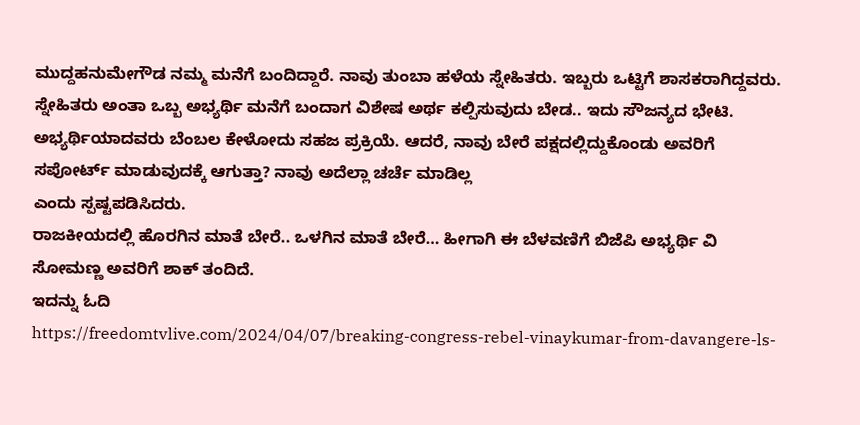ಮುದ್ದಹನುಮೇಗೌಡ ನಮ್ಮ ಮನೆಗೆ ಬಂದಿದ್ದಾರೆ. ನಾವು ತುಂಬಾ ಹಳೆಯ ಸ್ನೇಹಿತರು. ಇಬ್ಬರು ಒಟ್ಟಿಗೆ ಶಾಸಕರಾಗಿದ್ದವರು. ಸ್ನೇಹಿತರು ಅಂತಾ ಒಬ್ಬ ಅಭ್ಯರ್ಥಿ ಮನೆಗೆ ಬಂದಾಗ ವಿಶೇಷ ಅರ್ಥ ಕಲ್ಪಿಸುವುದು ಬೇಡ.. ಇದು ಸೌಜನ್ಯದ ಭೇಟಿ. ಅಭ್ಯರ್ಥಿಯಾದವರು ಬೆಂಬಲ ಕೇಳೋದು ಸಹಜ ಪ್ರಕ್ರಿಯೆ. ಆದರೆ, ನಾವು ಬೇರೆ ಪಕ್ಷದಲ್ಲಿದ್ದುಕೊಂಡು ಅವರಿಗೆ ಸಪೋರ್ಟ್ ಮಾಡುವುದಕ್ಕೆ ಆಗುತ್ತಾ? ನಾವು ಅದೆಲ್ಲಾ ಚರ್ಚೆ ಮಾಡಿಲ್ಲ
ಎಂದು ಸ್ಪಷ್ಟಪಡಿಸಿದರು.
ರಾಜಕೀಯದಲ್ಲಿ ಹೊರಗಿನ ಮಾತೆ ಬೇರೆ.. ಒಳಗಿನ ಮಾತೆ ಬೇರೆ… ಹೀಗಾಗಿ ಈ ಬೆಳವಣಿಗೆ ಬಿಜೆಪಿ ಅಭ್ಯರ್ಥಿ ವಿ ಸೋಮಣ್ಣ ಅವರಿಗೆ ಶಾಕ್ ತಂದಿದೆ.
ಇದನ್ನು ಓದಿ
https://freedomtvlive.com/2024/04/07/breaking-congress-rebel-vinaykumar-from-davangere-ls-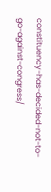constituency-has-decided-not-to-go-against-congress/